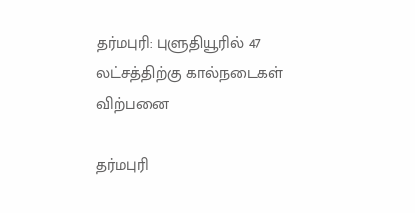தர்மபுரி: புளுதியூரில் 47 லட்சத்திற்கு கால்நடைகள் விற்பனை

தர்மபுரி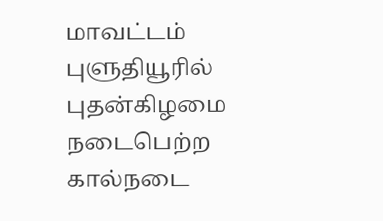மாவட்டம் புளுதியூரில் புதன்கிழமை நடைபெற்ற கால்நடை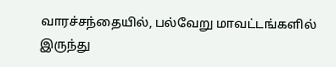வாரச்சந்தையில், பல்வேறு மாவட்டங்களில் இருந்து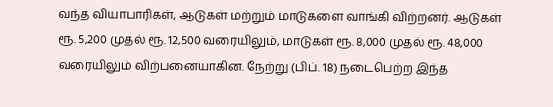வந்த வியாபாரிகள், ஆடுகள் மற்றும் மாடுகளை வாங்கி விற்றனர். ஆடுகள் ரூ. 5,200 முதல் ரூ. 12,500 வரையிலும், மாடுகள் ரூ. 8,000 முதல் ரூ. 48,000 வரையிலும் விற்பனையாகின. நேற்று (பிப். 18) நடைபெற்ற இந்த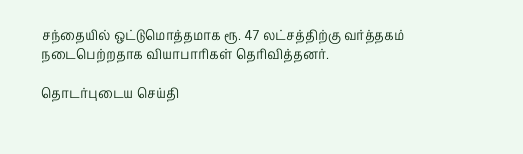சந்தையில் ஒட்டுமொத்தமாக ரூ. 47 லட்சத்திற்கு வர்த்தகம் நடைபெற்றதாக வியாபாரிகள் தெரிவித்தனர்.

தொடர்புடைய செய்தி